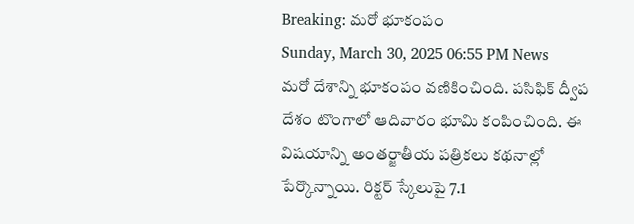Breaking: మరో భూకంపం
Sunday, March 30, 2025 06:55 PM News
మరో దేశాన్ని భూకంపం వణికించింది. పసిఫిక్ ద్వీప దేశం టొంగాలో ఆదివారం భూమి కంపించింది. ఈ విషయాన్ని అంతర్జాతీయ పత్రికలు కథనాల్లో పేర్కొన్నాయి. రిక్టర్ స్కేలుపై 7.1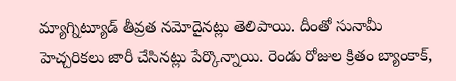మ్యాగ్నిట్యూడ్ తీవ్రత నమోదైనట్లు తెలిపాయి. దీంతో సునామీ హెచ్చరికలు జారీ చేసినట్లు పేర్కొన్నాయి. రెండు రోజుల క్రితం బ్యాంకాక్,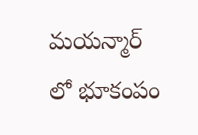మయన్మార్ లో భూకంపం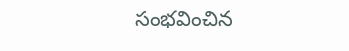సంభవించిన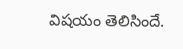విషయం తెలిసిందే.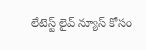లేటెస్ట్ లైవ్ న్యూస్ కోసం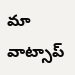మా వాట్సాప్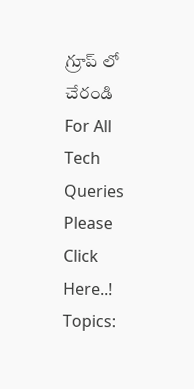గ్రూప్ లో చేరండి
For All Tech Queries Please Click Here..!
Topics: